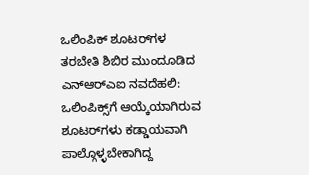ಒಲಿಂಪಿಕ್ ಶೂಟರ್‌ಗಳ ತರಬೇತಿ ಶಿಬಿರ ಮುಂದೂಡಿದ ಎನ್ಆರ್‌ಎಐ ನವದೆಹಲಿ: ಒಲಿಂಪಿಕ್ಸ್‌ಗೆ ಆಯ್ಕೆಯಾಗಿರುವ ಶೂಟರ್‌ಗಳು ಕಡ್ಡಾಯವಾಗಿ ಪಾಲ್ಗೊಳ್ಳಬೇಕಾಗಿದ್ದ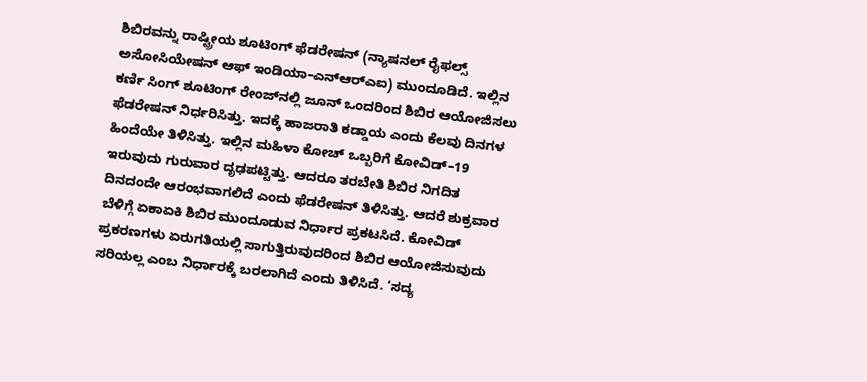ಶಿಬಿರವನ್ನು ರಾಷ್ಟ್ರೀಯ ಶೂಟಿಂಗ್ ಫೆಡರೇಷನ್ (ನ್ಯಾಷನಲ್ ರೈಫಲ್ಸ್ ಅಸೋಸಿಯೇಷನ್ ಆಫ್‌ ಇಂಡಿಯಾ–ಎನ್‌ಆರ್‌ಎಐ) ಮುಂದೂಡಿದೆ. ಇಲ್ಲಿನ ಕರ್ಣಿ ಸಿಂಗ್ ಶೂಟಿಂಗ್ ರೇಂಜ್‌ನಲ್ಲಿ ಜೂನ್ ಒಂದರಿಂದ ಶಿಬಿರ ಆಯೋಜಿಸಲು ಫೆಡರೇಷನ್ ನಿರ್ಧರಿಸಿತ್ತು. ಇದಕ್ಕೆ ಹಾಜರಾತಿ ಕಡ್ಡಾಯ ಎಂದು ಕೆಲವು ದಿನಗಳ ಹಿಂದೆಯೇ ತಿಳಿಸಿತ್ತು. ಇಲ್ಲಿನ ಮಹಿಳಾ ಕೋಚ್ ಒಬ್ಬರಿಗೆ ಕೋವಿಡ್–19 ಇರುವುದು ಗುರುವಾರ ದೃಢಪಟ್ಟಿತ್ತು. ಆದರೂ ತರಬೇತಿ ಶಿಬಿರ ನಿಗದಿತ ದಿನದಂದೇ ಆರಂಭವಾಗಲಿದೆ ಎಂದು ಫೆಡರೇಷನ್ ತಿಳಿಸಿತ್ತು. ಆದರೆ ಶುಕ್ರವಾರ ಬೆಳಿಗ್ಗೆ ಏಕಾಏಕಿ ಶಿಬಿರ ಮುಂದೂಡುವ ನಿರ್ಧಾರ ಪ್ರಕಟಸಿದೆ. ಕೋವಿಡ್ ಪ್ರಕರಣಗಳು ಏರುಗತಿಯಲ್ಲಿ ಸಾಗುತ್ತಿರುವುದರಿಂದ ಶಿಬಿರ ಆಯೋಜಿಸುವುದು ಸರಿಯಲ್ಲ ಎಂಬ ನಿರ್ಧಾರಕ್ಕೆ ಬರಲಾಗಿದೆ ಎಂದು ತಿಳಿಸಿದೆ. ‘ಸದ್ಯ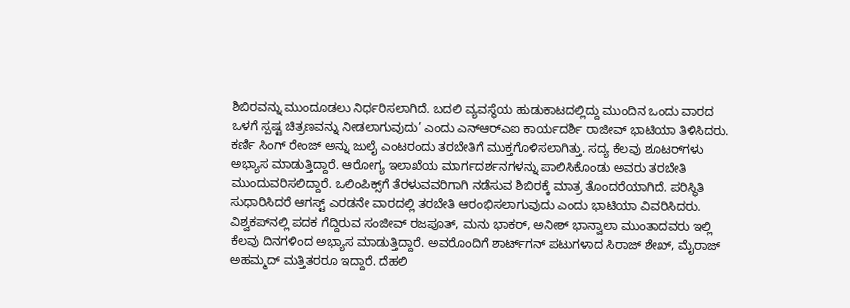ಶಿಬಿರವನ್ನು ಮುಂದೂಡಲು ನಿರ್ಧರಿಸಲಾಗಿದೆ. ಬದಲಿ ವ್ಯವಸ್ಥೆಯ ಹುಡುಕಾಟದಲ್ಲಿದ್ದು ಮುಂದಿನ ಒಂದು ವಾರದ ಒಳಗೆ ಸ್ಪಷ್ಟ ಚಿತ್ರಣವನ್ನು ನೀಡಲಾಗುವುದು’ ಎಂದು ಎನ್‌ಆರ್‌ಎಐ ಕಾರ್ಯದರ್ಶಿ ರಾಜೀವ್ ಭಾಟಿಯಾ ತಿಳಿಸಿದರು. ಕರ್ಣಿ ಸಿಂಗ್ ರೇಂಜ್‌ ಅನ್ನು ಜುಲೈ ಎಂಟರಂದು ತರಬೇತಿಗೆ ಮುಕ್ತಗೊಳಿಸಲಾಗಿತ್ತು. ಸದ್ಯ ಕೆಲವು ಶೂಟರ್‌ಗಳು ಅಭ್ಯಾಸ ಮಾಡುತ್ತಿದ್ದಾರೆ. ಆರೋಗ್ಯ ಇಲಾಖೆಯ ಮಾರ್ಗದರ್ಶನಗಳನ್ನು ಪಾಲಿಸಿಕೊಂಡು ಅವರು ತರಬೇತಿ ಮುಂದುವರಿಸಲಿದ್ದಾರೆ. ಒಲಿಂಪಿಕ್ಸ್‌ಗೆ ತೆರಳುವವರಿಗಾಗಿ ನಡೆಸುವ ಶಿಬಿರಕ್ಕೆ ಮಾತ್ರ ತೊಂದರೆಯಾಗಿದೆ. ಪರಿಸ್ಥಿತಿ ಸುಧಾರಿಸಿದರೆ ಆಗಸ್ಟ್ ಎರಡನೇ ವಾರದಲ್ಲಿ ತರಬೇತಿ ಆರಂಭಿಸಲಾಗುವುದು ಎಂದು ಭಾಟಿಯಾ ವಿವರಿಸಿದರು. ವಿಶ್ವಕಪ್‌ನಲ್ಲಿ ಪದಕ ಗೆದ್ದಿರುವ ಸಂಜೀವ್ ರಜಪೂತ್‌, ಮನು ಭಾಕರ್, ಅನೀಶ್ ಭಾನ್ವಾಲಾ ಮುಂತಾದವರು ಇಲ್ಲಿ ಕೆಲವು ದಿನಗಳಿಂದ ಅಭ್ಯಾಸ ಮಾಡುತ್ತಿದ್ದಾರೆ. ಅವರೊಂದಿಗೆ ಶಾರ್ಟ್‌ಗನ್ ಪಟುಗಳಾದ ಸಿರಾಜ್ ಶೇಖ್, ಮೈರಾಜ್ ಅಹಮ್ಮದ್ ಮತ್ತಿತರರೂ ಇದ್ದಾರೆ. ದೆಹಲಿ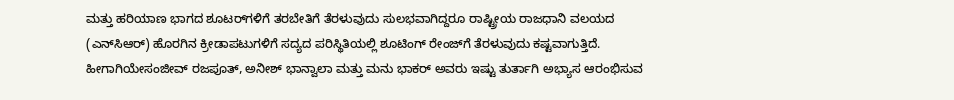ಮತ್ತು ಹರಿಯಾಣ ಭಾಗದ ಶೂಟರ್‌ಗಳಿಗೆ ತರಬೇತಿಗೆ ತೆರಳುವುದು ಸುಲಭವಾಗಿದ್ದರೂ ರಾಷ್ಟ್ರೀಯ ರಾಜಧಾನಿ ವಲಯದ (ಎನ್‌ಸಿಆರ್) ಹೊರಗಿನ ಕ್ರೀಡಾಪಟುಗಳಿಗೆ ಸದ್ಯದ ಪರಿಸ್ಥಿತಿಯಲ್ಲಿ ಶೂಟಿಂಗ್ ರೇಂಜ್‌ಗೆ ತೆರಳುವುದು ಕಷ್ಟವಾಗುತ್ತಿದೆ. ಹೀಗಾಗಿಯೇಸಂಜೀವ್ ರಜಪೂತ್, ಅನೀಶ್ ಭಾನ್ವಾಲಾ ಮತ್ತು ಮನು ಭಾಕರ್ ಅವರು ಇಷ್ಟು ತುರ್ತಾಗಿ ಅಭ್ಯಾಸ ಆರಂಭಿಸುವ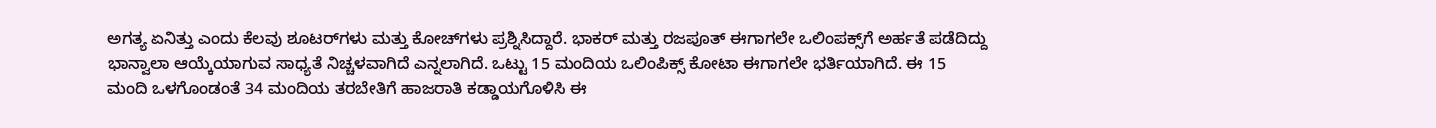ಅಗತ್ಯ ಏನಿತ್ತು ಎಂದು ಕೆಲವು ಶೂಟರ್‌ಗಳು ಮತ್ತು ಕೋಚ್‌ಗಳು ಪ್ರಶ್ನಿಸಿದ್ದಾರೆ. ಭಾಕರ್ ಮತ್ತು ರಜಪೂತ್ ಈಗಾಗಲೇ ಒಲಿಂಪಕ್ಸ್‌ಗೆ ಅರ್ಹತೆ ಪಡೆದಿದ್ದು ಭಾನ್ವಾಲಾ ಆಯ್ಕೆಯಾಗುವ ಸಾಧ್ಯತೆ ನಿಚ್ಚಳವಾಗಿದೆ ಎನ್ನಲಾಗಿದೆ. ಒಟ್ಟು 15 ಮಂದಿಯ ಒಲಿಂಪಿಕ್ಸ್ ಕೋಟಾ ಈಗಾಗಲೇ ಭರ್ತಿಯಾಗಿದೆ. ಈ 15 ಮಂದಿ ಒಳಗೊಂಡಂತೆ 34 ಮಂದಿಯ ತರಬೇತಿಗೆ ಹಾಜರಾತಿ ಕಡ್ಡಾಯಗೊಳಿಸಿ ಈ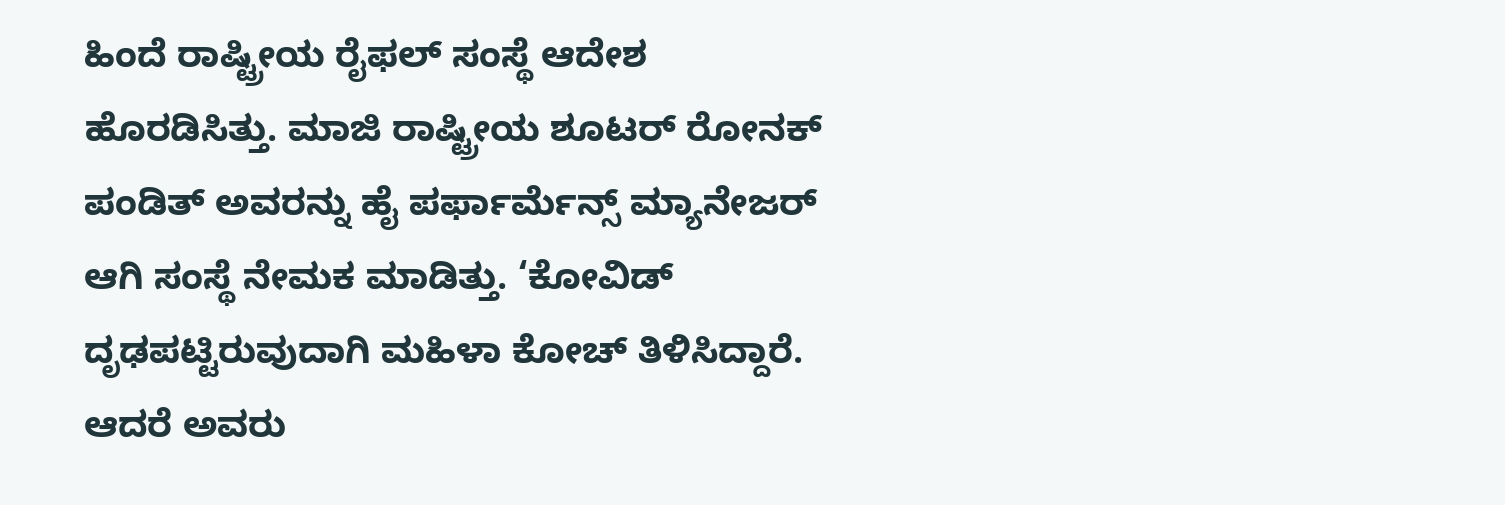ಹಿಂದೆ ರಾಷ್ಟ್ರೀಯ ರೈಫಲ್ ಸಂಸ್ಥೆ ಆದೇಶ ಹೊರಡಿಸಿತ್ತು. ಮಾಜಿ ರಾಷ್ಟ್ರೀಯ ಶೂಟರ್ ರೋನಕ್ ಪಂಡಿತ್ ಅವರನ್ನು ಹೈ ಪರ್ಫಾರ್ಮೆನ್ಸ್ ಮ್ಯಾನೇಜರ್ ಆಗಿ ಸಂಸ್ಥೆ ನೇಮಕ ಮಾಡಿತ್ತು. ‘ಕೋವಿಡ್ ದೃಢಪಟ್ಟಿರುವುದಾಗಿ ಮಹಿಳಾ ಕೋಚ್ ತಿಳಿಸಿದ್ದಾರೆ. ಆದರೆ ಅವರು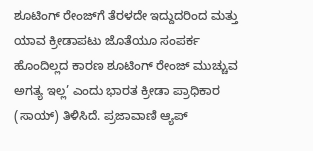ಶೂಟಿಂಗ್ ರೇಂಜ್‌ಗೆ ತೆರಳದೇ ಇದ್ದುದರಿಂದ ಮತ್ತು ಯಾವ ಕ್ರೀಡಾಪಟು ಜೊತೆಯೂ ಸಂಪರ್ಕ ಹೊಂದಿಲ್ಲದ ಕಾರಣ ಶೂಟಿಂಗ್ ರೇಂಜ್‌ ಮುಚ್ಚುವ ಅಗತ್ಯ ಇಲ್ಲ’ ಎಂದು ಭಾರತ ಕ್ರೀಡಾ ಪ್ರಾಧಿಕಾರ (ಸಾಯ್) ತಿಳಿಸಿದೆ. ಪ್ರಜಾವಾಣಿ ಆ್ಯಪ್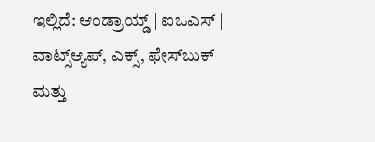ಇಲ್ಲಿದೆ: ಆಂಡ್ರಾಯ್ಡ್ | ಐಒಎಸ್ | ವಾಟ್ಸ್ಆ್ಯಪ್, ಎಕ್ಸ್, ಫೇಸ್‌ಬುಕ್ ಮತ್ತು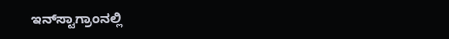ಇನ್‌ಸ್ಟಾಗ್ರಾಂನಲ್ಲಿ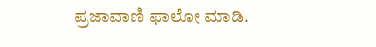ಪ್ರಜಾವಾಣಿ ಫಾಲೋ ಮಾಡಿ.